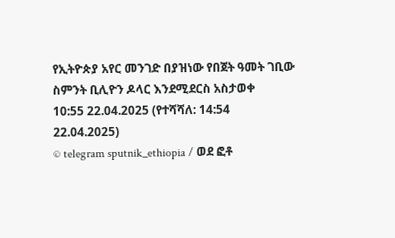የኢትዮጵያ አየር መንገድ በያዝነው የበጀት ዓመት ገቢው ስምንት ቢሊዮን ዶላር እንደሚደርስ አስታወቀ
10:55 22.04.2025 (የተሻሻለ: 14:54 22.04.2025)
© telegram sputnik_ethiopia / ወደ ፎቶ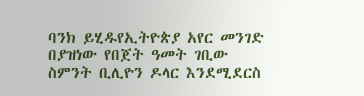ባንክ ይሂዱየኢትዮጵያ አየር መንገድ በያዝነው የበጀት ዓመት ገቢው ስምንት ቢሊዮን ዶላር እንደሚደርስ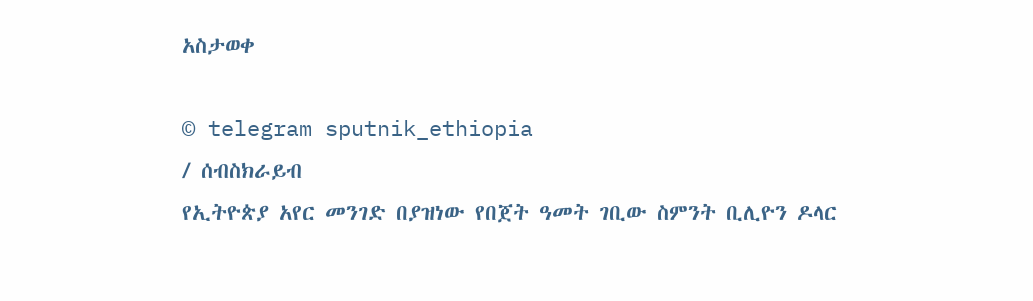አስታወቀ

© telegram sputnik_ethiopia
/ ሰብስክራይብ
የኢትዮጵያ አየር መንገድ በያዝነው የበጀት ዓመት ገቢው ስምንት ቢሊዮን ዶላር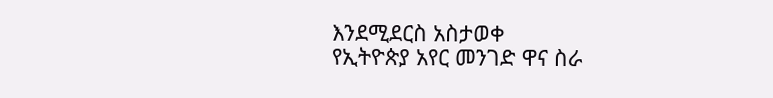እንደሚደርስ አስታወቀ
የኢትዮጵያ አየር መንገድ ዋና ስራ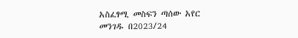አስፈፃሚ መስፍን ጣሰው አየር መንገዱ በ2023/24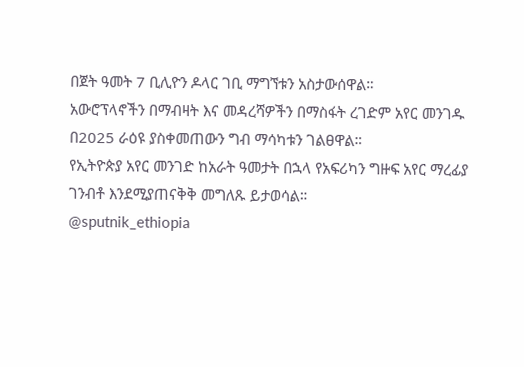በጀት ዓመት 7 ቢሊዮን ዶላር ገቢ ማግኘቱን አስታውሰዋል።
አውሮፕላኖችን በማብዛት እና መዳረሻዎችን በማስፋት ረገድም አየር መንገዱ በ2025 ራዕዩ ያስቀመጠውን ግብ ማሳካቱን ገልፀዋል።
የኢትዮጵያ አየር መንገድ ከአራት ዓመታት በኋላ የአፍሪካን ግዙፍ አየር ማረፊያ ገንብቶ እንደሚያጠናቅቅ መግለጹ ይታወሳል።
@sputnik_ethiopia